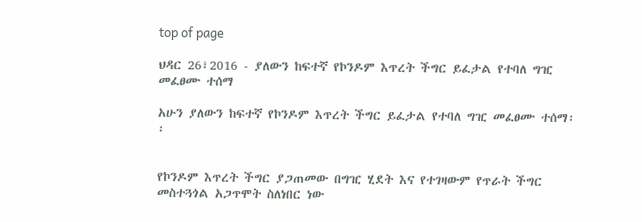top of page

ህዳር 26፣2016 - ያለውን ከፍተኛ የኮንዶም እጥረት ችግር ይፈታል የተባለ ግዢ መፈፀሙ ተሰማ

አሁን ያለውን ከፍተኛ የኮንዶም እጥረት ችግር ይፈታል የተባለ ግዢ መፈፀሙ ተሰማ፡፡


የኮንዶም እጥረት ችግር ያጋጠመው በግዢ ሂደት እና የተገዛውም የጥራት ችግር መስተጓጎል አጋጥሞት ስለነበር ነው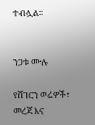ተብሏል፡፡


ንጋቱ ሙሉ

የሸገርን ወሬዎች፣ መረጃ እና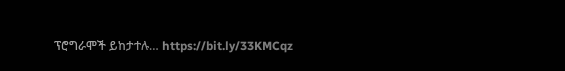ፕሮግራሞች ይከታተሉ… https://bit.ly/33KMCqz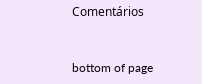Comentários


bottom of page